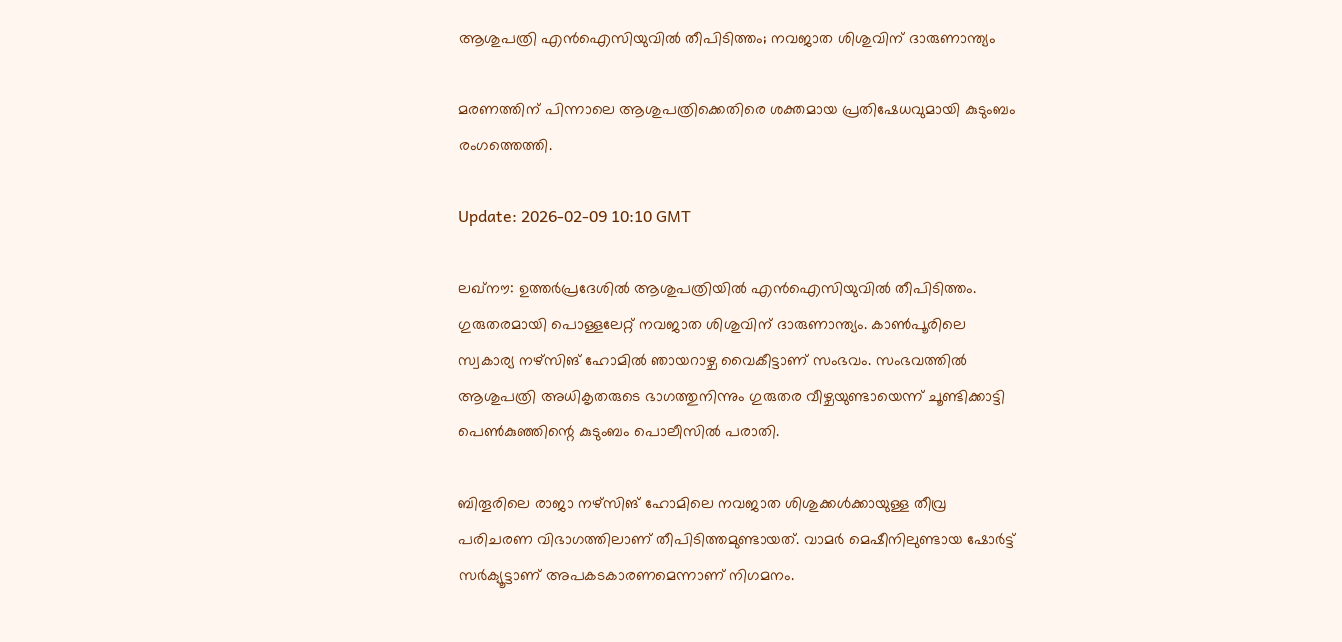ആശുപത്രി എൻഐസിയുവിൽ തീപിടിത്തം; നവജാത ശിശുവിന് ദാരുണാന്ത്യം

മരണത്തിന് പിന്നാലെ ആശുപത്രിക്കെതിരെ ശക്തമായ പ്രതിഷേധവുമായി കുടുംബം രംഗത്തെത്തി.

Update: 2026-02-09 10:10 GMT

ലഖ്നൗ: ഉത്തർപ്രദേശിൽ ആശുപത്രിയിൽ എൻഐസിയുവിൽ തീപിടിത്തം. ഗുരുതരമായി പൊള്ളലേറ്റ് നവജാത ശിശുവിന് ദാരുണാന്ത്യം. കാൺപൂരിലെ സ്വകാര്യ നഴ്സിങ് ഹോമിൽ ഞായറാഴ്ച വൈകീട്ടാണ് സംഭവം. സംഭവത്തിൽ ആശുപത്രി അധികൃതരുടെ ഭാഗത്തുനിന്നും ഗുരുതര വീഴ്ചയുണ്ടായെന്ന് ചൂണ്ടിക്കാട്ടി പെൺകുഞ്ഞിന്റെ കുടുംബം പൊലീസിൽ പരാതി.

ബിതൂരിലെ രാജാ നഴ്സിങ് ഹോമിലെ നവജാത ശിശുക്കൾക്കായുള്ള തീവ്ര പരിചരണ വിഭാഗത്തിലാണ് തീപിടിത്തമുണ്ടായത്. വാമർ മെഷീനിലുണ്ടായ ഷോർട്ട് സർക്യൂട്ടാണ് അപകടകാരണമെന്നാണ് നിഗമനം.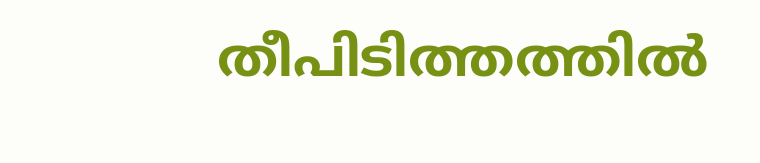തീപിടിത്തത്തിൽ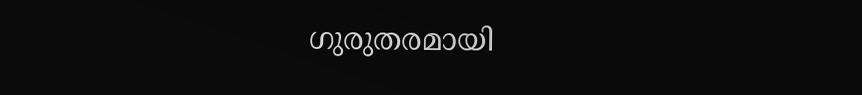ഗുരുതരമായി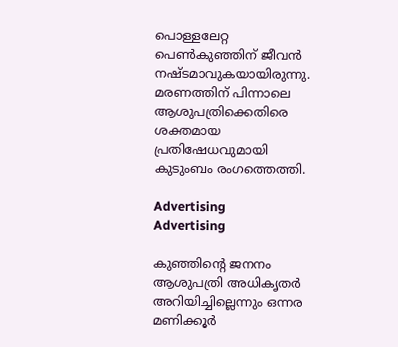പൊള്ളലേറ്റ പെൺകുഞ്ഞിന് ജീവൻ നഷ്ടമാവുകയായിരുന്നു. മരണത്തിന് പിന്നാലെ ആശുപത്രിക്കെതിരെ ശക്തമായ പ്രതിഷേധവുമായി കുടുംബം രംഗത്തെത്തി.

Advertising
Advertising

കുഞ്ഞിന്റെ ജനനം ആശുപത്രി അധികൃതർ അറിയിച്ചില്ലെന്നും ഒന്നര മണിക്കൂർ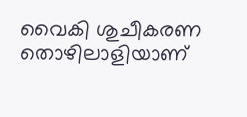വൈകി ശുചീകരണ തൊഴിലാളിയാണ്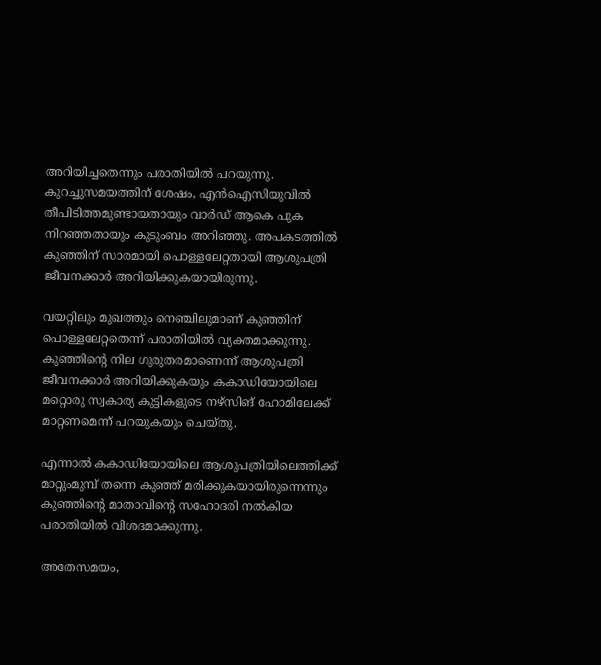അറിയിച്ചതെന്നും പരാതിയിൽ പറയുന്നു. കുറച്ചുസമയത്തിന് ശേഷം, എൻഐസിയുവിൽ തീപിടിത്തമുണ്ടായതായും വാർഡ് ആകെ പുക നിറഞ്ഞതായും കുടുംബം അറിഞ്ഞു. അപകടത്തിൽ കുഞ്ഞിന് സാരമായി പൊള്ളലേറ്റതായി ആശുപത്രി ജീവനക്കാർ അറിയിക്കുകയായിരുന്നു.

വയറ്റിലും മുഖത്തും നെഞ്ചിലുമാണ് കുഞ്ഞിന് പൊള്ളലേറ്റതെന്ന് പരാതിയിൽ വ്യക്തമാക്കുന്നു. കുഞ്ഞിന്റെ നില ഗുരുതരമാണെന്ന് ആശുപത്രി ജീവനക്കാർ അറിയിക്കുകയും കകാഡിയോയിലെ മറ്റൊരു സ്വകാര്യ കുട്ടികളുടെ നഴ്‌സിങ് ഹോമിലേക്ക് മാറ്റണമെന്ന് പറയുകയും ചെയ്തു.

എന്നാൽ കകാഡിയോയിലെ ആശുപത്രിയിലെത്തിക്ക് മാറ്റുംമുമ്പ് തന്നെ കുഞ്ഞ് മരിക്കുകയായിരുന്നെന്നും കുഞ്ഞിന്റെ മാതാവിന്റെ സഹോദരി നൽകിയ പരാതിയിൽ വിശദമാക്കുന്നു.

അതേസമയം,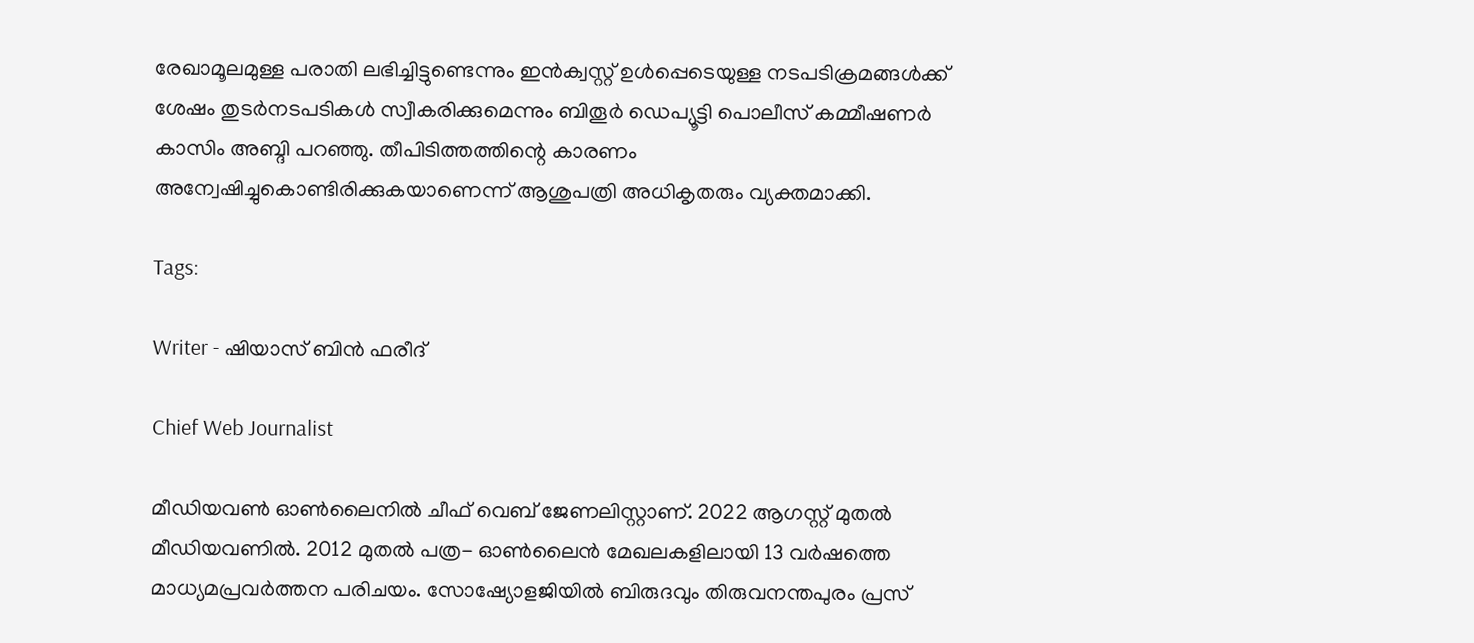രേഖാമൂലമുള്ള പരാതി ലഭിച്ചിട്ടുണ്ടെന്നും ഇൻക്വസ്റ്റ് ഉൾപ്പെടെയുള്ള നടപടിക്രമങ്ങൾക്ക് ശേഷം തുടർനടപടികൾ സ്വീകരിക്കുമെന്നും ബിതൂർ ഡെപ്യൂട്ടി പൊലീസ് കമ്മീഷണർ കാസിം അബ്ദി പറഞ്ഞു. തീപിടിത്തത്തിന്റെ കാരണം അന്വേഷിച്ചുകൊണ്ടിരിക്കുകയാണെന്ന് ആശുപത്രി അധികൃതരും വ്യക്തമാക്കി.

Tags:

Writer - ഷിയാസ് ബിന്‍ ഫരീദ്

Chief Web Journalist

മീഡിയവണ്‍ ഓണ്‍ലൈനില്‍ ചീഫ് വെബ് ജേണലിസ്റ്റാണ്. 2022 ആഗസ്റ്റ് മുതല്‍ മീഡിയവണില്‍. 2012 മുതല്‍ പത്ര- ഓണ്‍ലൈന്‍ മേഖലകളിലായി 13 വര്‍ഷത്തെ മാധ്യമപ്രവര്‍ത്തന പരിചയം. സോഷ്യോളജിയില്‍ ബിരുദവും തിരുവനന്തപുരം പ്രസ്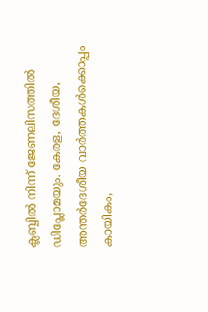ക്ലബ്ബില്‍ നിന്ന് ജേണലിസത്തില്‍ ഡിപ്ലോമയും. കേരള, ദേശീയ, അന്തര്‍ദേശീയ വാര്‍ത്തകള്‍ക്കൊപ്പം കായികം,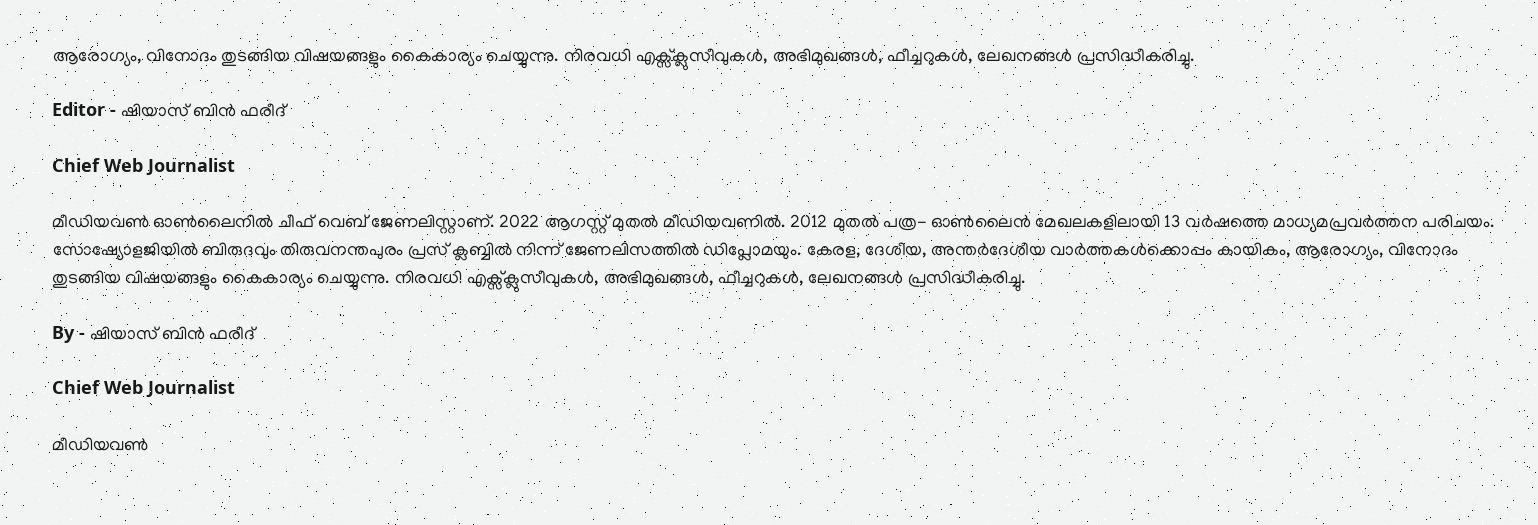ആരോഗ്യം, വിനോദം തുടങ്ങിയ വിഷയങ്ങളും കൈകാര്യം ചെയ്യുന്നു. നിരവധി എക്സ്ക്ലുസീവുകള്‍, അഭിമുഖങ്ങള്‍, ഫീച്ചറുകള്‍, ലേഖനങ്ങള്‍ പ്രസിദ്ധീകരിച്ചു.

Editor - ഷിയാസ് ബിന്‍ ഫരീദ്

Chief Web Journalist

മീഡിയവണ്‍ ഓണ്‍ലൈനില്‍ ചീഫ് വെബ് ജേണലിസ്റ്റാണ്. 2022 ആഗസ്റ്റ് മുതല്‍ മീഡിയവണില്‍. 2012 മുതല്‍ പത്ര- ഓണ്‍ലൈന്‍ മേഖലകളിലായി 13 വര്‍ഷത്തെ മാധ്യമപ്രവര്‍ത്തന പരിചയം. സോഷ്യോളജിയില്‍ ബിരുദവും തിരുവനന്തപുരം പ്രസ് ക്ലബ്ബില്‍ നിന്ന് ജേണലിസത്തില്‍ ഡിപ്ലോമയും. കേരള, ദേശീയ, അന്തര്‍ദേശീയ വാര്‍ത്തകള്‍ക്കൊപ്പം കായികം, ആരോഗ്യം, വിനോദം തുടങ്ങിയ വിഷയങ്ങളും കൈകാര്യം ചെയ്യുന്നു. നിരവധി എക്സ്ക്ലുസീവുകള്‍, അഭിമുഖങ്ങള്‍, ഫീച്ചറുകള്‍, ലേഖനങ്ങള്‍ പ്രസിദ്ധീകരിച്ചു.

By - ഷിയാസ് ബിന്‍ ഫരീദ്

Chief Web Journalist

മീഡിയവണ്‍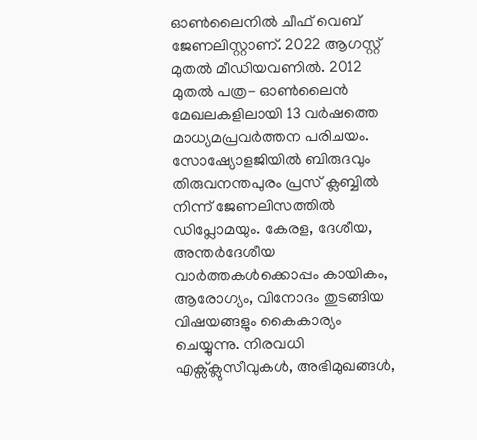ഓണ്‍ലൈനില്‍ ചീഫ് വെബ് ജേണലിസ്റ്റാണ്. 2022 ആഗസ്റ്റ് മുതല്‍ മീഡിയവണില്‍. 2012 മുതല്‍ പത്ര- ഓണ്‍ലൈന്‍ മേഖലകളിലായി 13 വര്‍ഷത്തെ മാധ്യമപ്രവര്‍ത്തന പരിചയം. സോഷ്യോളജിയില്‍ ബിരുദവും തിരുവനന്തപുരം പ്രസ് ക്ലബ്ബില്‍ നിന്ന് ജേണലിസത്തില്‍ ഡിപ്ലോമയും. കേരള, ദേശീയ, അന്തര്‍ദേശീയ വാര്‍ത്തകള്‍ക്കൊപ്പം കായികം, ആരോഗ്യം, വിനോദം തുടങ്ങിയ വിഷയങ്ങളും കൈകാര്യം ചെയ്യുന്നു. നിരവധി എക്സ്ക്ലുസീവുകള്‍, അഭിമുഖങ്ങള്‍,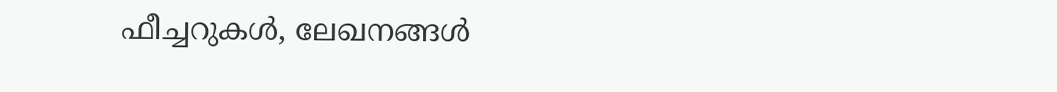ഫീച്ചറുകള്‍, ലേഖനങ്ങള്‍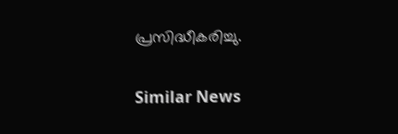പ്രസിദ്ധീകരിച്ചു.

Similar News